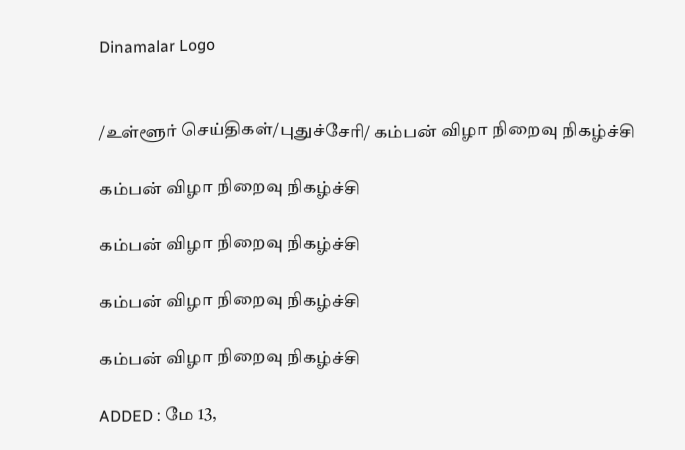Dinamalar Logo


/உள்ளூர் செய்திகள்/புதுச்சேரி/ கம்பன் விழா நிறைவு நிகழ்ச்சி

கம்பன் விழா நிறைவு நிகழ்ச்சி

கம்பன் விழா நிறைவு நிகழ்ச்சி

கம்பன் விழா நிறைவு நிகழ்ச்சி

கம்பன் விழா நிறைவு நிகழ்ச்சி

ADDED : மே 13,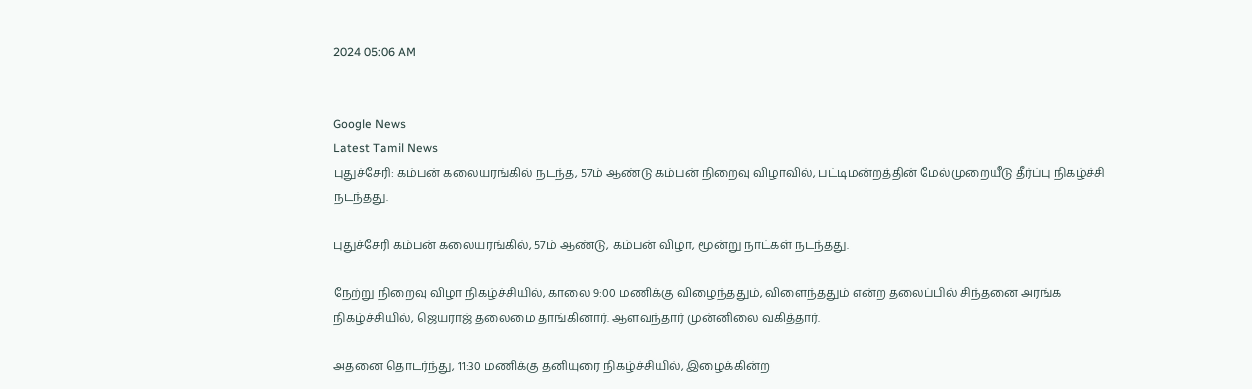2024 05:06 AM


Google News
Latest Tamil News
புதுச்சேரி: கம்பன் கலையரங்கில் நடந்த, 57ம் ஆண்டு கம்பன் நிறைவு விழாவில், பட்டிமன்றத்தின் மேல்முறையீடு தீர்ப்பு நிகழ்ச்சி நடந்தது.

புதுச்சேரி கம்பன் கலையரங்கில், 57ம் ஆண்டு, கம்பன் விழா, மூன்று நாட்கள் நடந்தது.

நேற்று நிறைவு விழா நிகழ்ச்சியில், காலை 9:00 மணிக்கு விழைந்ததும், விளைந்ததும் என்ற தலைப்பில் சிந்தனை அரங்க நிகழ்ச்சியில், ஜெயராஜ் தலைமை தாங்கினார். ஆளவந்தார் முன்னிலை வகித்தார்.

அதனை தொடர்ந்து, 11:30 மணிக்கு தனியுரை நிகழ்ச்சியில், இழைக்கின்ற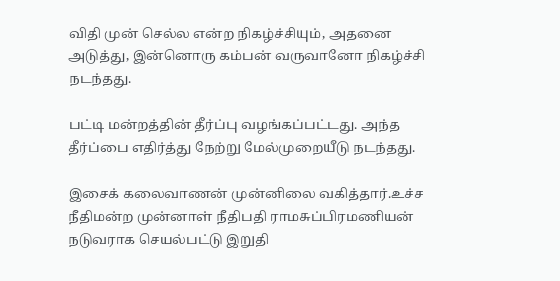விதி முன் செல்ல என்ற நிகழ்ச்சியும், அதனை அடுத்து, இன்னொரு கம்பன் வருவானோ நிகழ்ச்சி நடந்தது.

பட்டி மன்றத்தின் தீர்ப்பு வழங்கப்பட்டது. அந்த தீர்ப்பை எதிர்த்து நேற்று மேல்முறையீடு நடந்தது.

இசைக் கலைவாணன் முன்னிலை வகித்தார்.உச்ச நீதிமன்ற முன்னாள் நீதிபதி ராமசுப்பிரமணியன் நடுவராக செயல்பட்டு இறுதி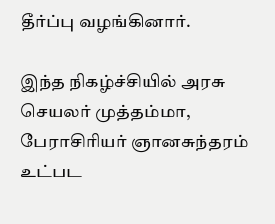தீர்ப்பு வழங்கினார்.

இந்த நிகழ்ச்சியில் அரசு செயலர் முத்தம்மா, பேராசிரியர் ஞானசுந்தரம் உட்பட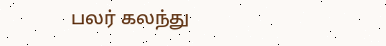பலர் கலந்து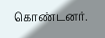கொண்டனர்.